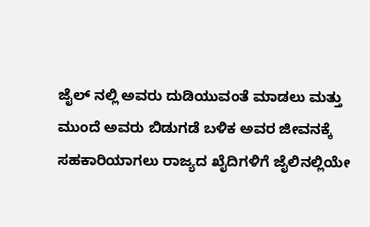ಜೈಲ್ ನಲ್ಲಿ ಅವರು ದುಡಿಯುವಂತೆ ಮಾಡಲು ಮತ್ತು ಮುಂದೆ ಅವರು ಬಿಡುಗಡೆ ಬಳಿಕ ಅವರ ಜೀವನಕ್ಕೆ ಸಹಕಾರಿಯಾಗಲು ರಾಜ್ಯದ ಖೈದಿಗಳಿಗೆ ಜೈಲಿನಲ್ಲಿಯೇ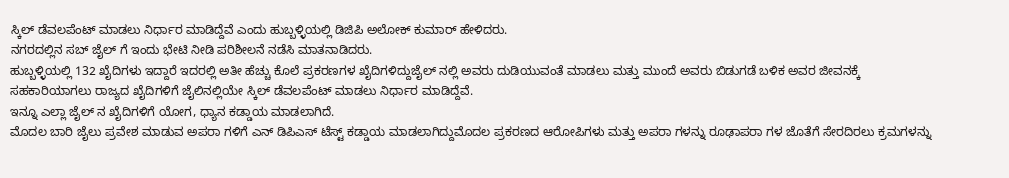ಸ್ಕಿಲ್ ಡೆವಲಪೆಂಟ್ ಮಾಡಲು ನಿರ್ಧಾರ ಮಾಡಿದ್ದೆವೆ ಎಂದು ಹುಬ್ಬಳ್ಳಿಯಲ್ಲಿ ಡಿಜಿಪಿ ಅಲೋಕ್ ಕುಮಾರ್ ಹೇಳಿದರು.
ನಗರದಲ್ಲಿನ ಸಬ್ ಜೈಲ್ ಗೆ ಇಂದು ಭೇಟಿ ನೀಡಿ ಪರಿಶೀಲನೆ ನಡೆಸಿ ಮಾತನಾಡಿದರು.
ಹುಬ್ಬಳ್ಳಿಯಲ್ಲಿ 132 ಖೈದಿಗಳು ಇದ್ದಾರೆ ಇದರಲ್ಲಿ ಅತೀ ಹೆಚ್ಚು ಕೊಲೆ ಪ್ರಕರಣಗಳ ಖೈದಿಗಳಿದ್ದುಜೈಲ್ ನಲ್ಲಿ ಅವರು ದುಡಿಯುವಂತೆ ಮಾಡಲು ಮತ್ತು ಮುಂದೆ ಅವರು ಬಿಡುಗಡೆ ಬಳಿಕ ಅವರ ಜೀವನಕ್ಕೆ ಸಹಕಾರಿಯಾಗಲು ರಾಜ್ಯದ ಖೈದಿಗಳಿಗೆ ಜೈಲಿನಲ್ಲಿಯೇ ಸ್ಕಿಲ್ ಡೆವಲಪೆಂಟ್ ಮಾಡಲು ನಿರ್ಧಾರ ಮಾಡಿದ್ದೆವೆ.
ಇನ್ನೂ ಎಲ್ಲಾ ಜೈಲ್ ನ ಖೈದಿಗಳಿಗೆ ಯೋಗ, ಧ್ಯಾನ ಕಡ್ಡಾಯ ಮಾಡಲಾಗಿದೆ.
ಮೊದಲ ಬಾರಿ ಜೈಲು ಪ್ರವೇಶ ಮಾಡುವ ಅಪರಾ ಗಳಿಗೆ ಎನ್ ಡಿಪಿಎಸ್ ಟೆಸ್ಟ್ ಕಡ್ಡಾಯ ಮಾಡಲಾಗಿದ್ದುಮೊದಲ ಪ್ರಕರಣದ ಆರೋಪಿಗಳು ಮತ್ತು ಅಪರಾ ಗಳನ್ನು ರೂಢಾಪರಾ ಗಳ ಜೊತೆಗೆ ಸೇರದಿರಲು ಕ್ರಮಗಳನ್ನು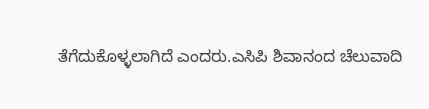ತೆಗೆದುಕೊಳ್ಳಲಾಗಿದೆ ಎಂದರು.ಎಸಿಪಿ ಶಿವಾನಂದ ಚೆಲುವಾದಿ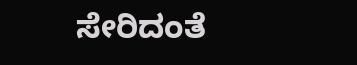ಸೇರಿದಂತೆ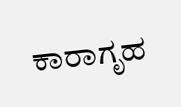ಕಾರಾಗೃಹ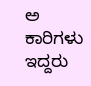ಅ ಕಾರಿಗಳು ಇದ್ದರು